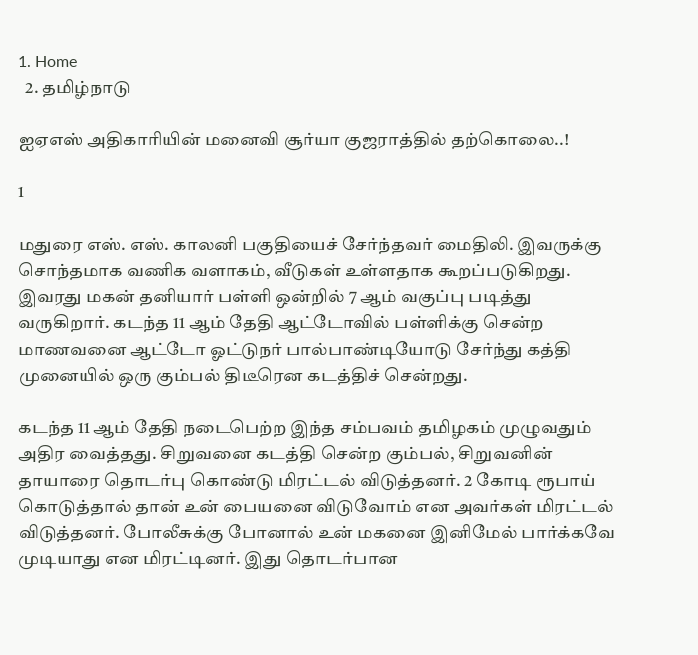1. Home
  2. தமிழ்நாடு

ஐஏஎஸ் அதிகாரியின் மனைவி சூர்யா குஜராத்தில் தற்கொலை..!

1

மதுரை எஸ். எஸ். காலனி பகுதியைச் சேர்ந்தவர் மைதிலி. இவருக்கு சொந்தமாக வணிக வளாகம், வீடுகள் உள்ளதாக கூறப்படுகிறது. இவரது மகன் தனியார் பள்ளி ஒன்றில் 7 ஆம் வகுப்பு படித்து வருகிறார். கடந்த 11 ஆம் தேதி ஆட்டோவில் பள்ளிக்கு சென்ற மாணவனை ஆட்டோ ஓட்டுநர் பால்பாண்டியோடு சேர்ந்து கத்தி முனையில் ஒரு கும்பல் திடீரென கடத்திச் சென்றது.

கடந்த 11 ஆம் தேதி நடைபெற்ற இந்த சம்பவம் தமிழகம் முழுவதும் அதிர வைத்தது. சிறுவனை கடத்தி சென்ற கும்பல், சிறுவனின் தாயாரை தொடர்பு கொண்டு மிரட்டல் விடுத்தனர். 2 கோடி ரூபாய் கொடுத்தால் தான் உன் பையனை விடுவோம் என அவர்கள் மிரட்டல் விடுத்தனர். போலீசுக்கு போனால் உன் மகனை இனிமேல் பார்க்கவே முடியாது என மிரட்டினர். இது தொடர்பான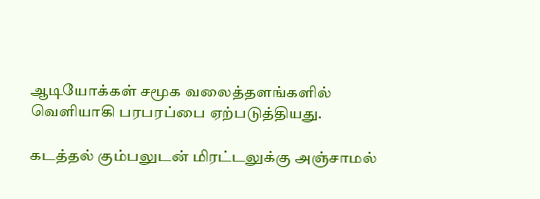ஆடியோக்கள் சமூக வலைத்தளங்களில் வெளியாகி பரபரப்பை ஏற்படுத்தியது.

கடத்தல் கும்பலுடன் மிரட்டலுக்கு அஞ்சாமல்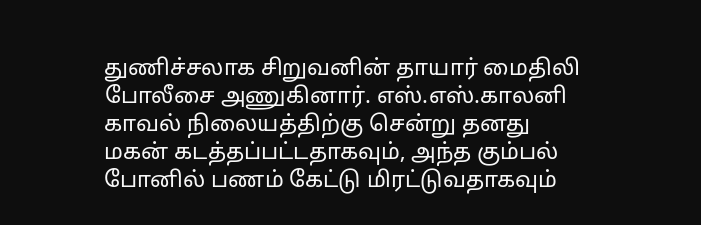துணிச்சலாக சிறுவனின் தாயார் மைதிலி போலீசை அணுகினார். எஸ்.எஸ்.காலனி காவல் நிலையத்திற்கு சென்று தனது மகன் கடத்தப்பட்டதாகவும், அந்த கும்பல் போனில் பணம் கேட்டு மிரட்டுவதாகவும்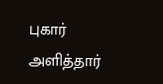புகார் அளித்தார்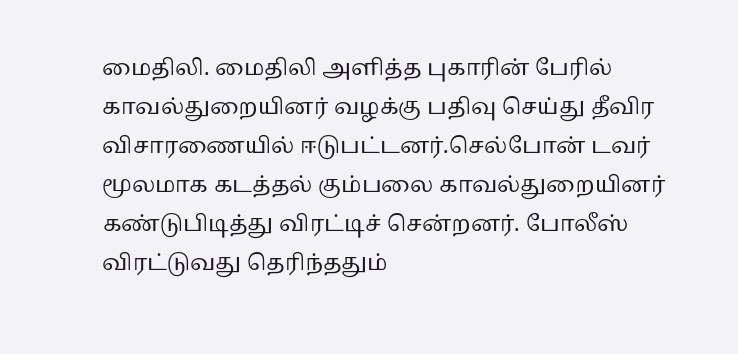மைதிலி. மைதிலி அளித்த புகாரின் பேரில் காவல்துறையினர் வழக்கு பதிவு செய்து தீவிர விசாரணையில் ஈடுபட்டனர்.செல்போன் டவர் மூலமாக கடத்தல் கும்பலை காவல்துறையினர் கண்டுபிடித்து விரட்டிச் சென்றனர். போலீஸ் விரட்டுவது தெரிந்ததும்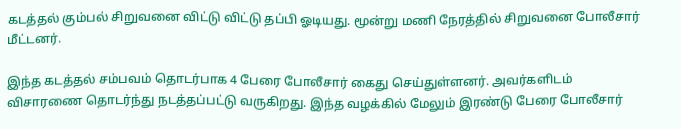கடத்தல் கும்பல் சிறுவனை விட்டு விட்டு தப்பி ஓடியது. மூன்று மணி நேரத்தில் சிறுவனை போலீசார் மீட்டனர்.

இந்த கடத்தல் சம்பவம் தொடர்பாக 4 பேரை போலீசார் கைது செய்துள்ளனர். அவர்களிடம் விசாரணை தொடர்ந்து நடத்தப்பட்டு வருகிறது. இந்த வழக்கில் மேலும் இரண்டு பேரை போலீசார்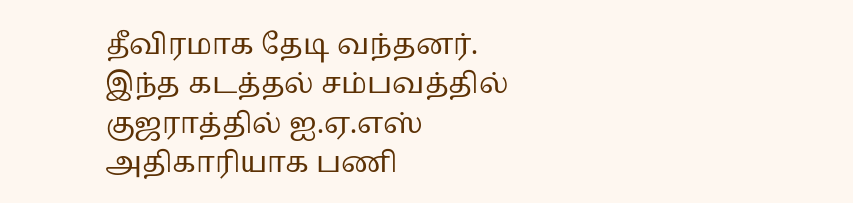தீவிரமாக தேடி வந்தனர். இந்த கடத்தல் சம்பவத்தில் குஜராத்தில் ஐ.ஏ.எஸ் அதிகாரியாக பணி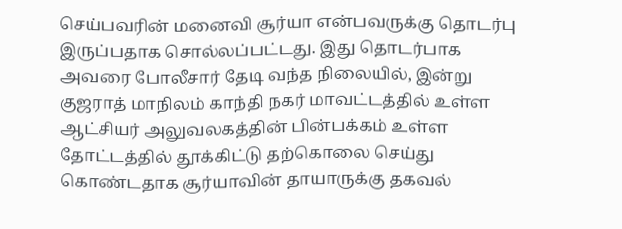செய்பவரின் மனைவி சூர்யா என்பவருக்கு தொடர்பு இருப்பதாக சொல்லப்பட்டது. இது தொடர்பாக அவரை போலீசார் தேடி வந்த நிலையில், இன்று குஜராத் மாநிலம் காந்தி நகர் மாவட்டத்தில் உள்ள ஆட்சியர் அலுவலகத்தின் பின்பக்கம் உள்ள தோட்டத்தில் தூக்கிட்டு தற்கொலை செய்து கொண்டதாக சூர்யாவின் தாயாருக்கு தகவல்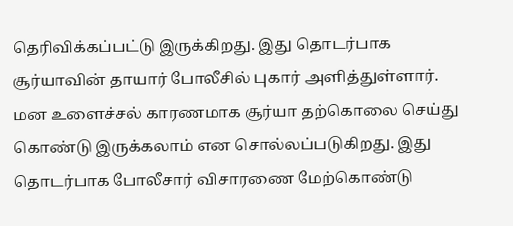தெரிவிக்கப்பட்டு இருக்கிறது. இது தொடர்பாக சூர்யாவின் தாயார் போலீசில் புகார் அளித்துள்ளார். மன உளைச்சல் காரணமாக சூர்யா தற்கொலை செய்து கொண்டு இருக்கலாம் என சொல்லப்படுகிறது. இது தொடர்பாக போலீசார் விசாரணை மேற்கொண்டு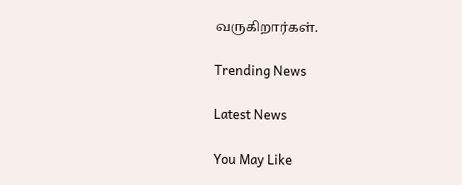வருகிறார்கள்.

Trending News

Latest News

You May Like